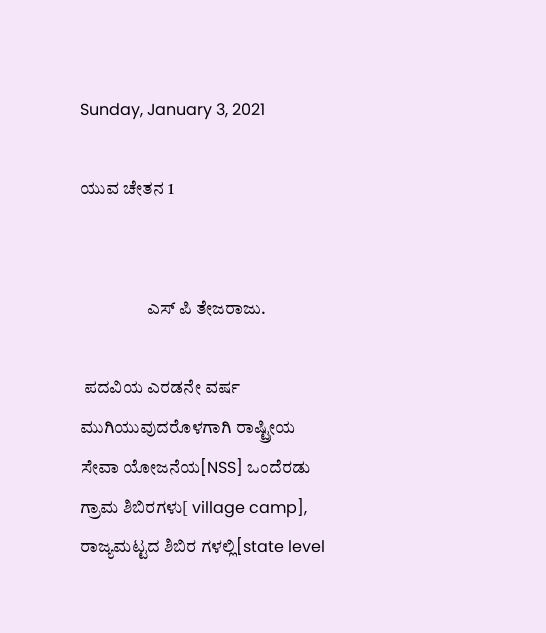Sunday, January 3, 2021

ಯುವ ಚೇತನ 1


                   ಎಸ್ ಪಿ ತೇಜರಾಜು.

 ಪದವಿಯ ಎರಡನೇ ವರ್ಷ ಮುಗಿಯುವುದರೊಳಗಾಗಿ ರಾಷ್ಟ್ರೀಯ ಸೇವಾ ಯೋಜನೆಯ[NSS] ಒಂದೆರಡು ಗ್ರಾಮ ಶಿಬಿರಗಳು[ village camp], ರಾಜ್ಯಮಟ್ಟದ ಶಿಬಿರ ಗಳಲ್ಲಿ[state level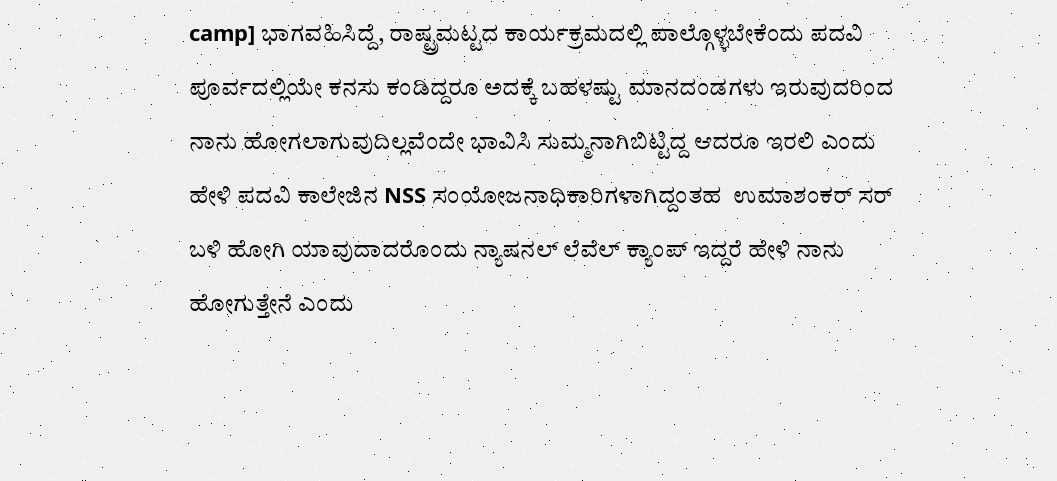camp] ಭಾಗವಹಿಸಿದ್ದೆ, ರಾಷ್ಟ್ರಮಟ್ಟದ ಕಾರ್ಯಕ್ರಮದಲ್ಲಿ ಪಾಲ್ಗೊಳ್ಳಬೇಕೆಂದು ಪದವಿ ಪೂರ್ವದಲ್ಲಿಯೇ ಕನಸು ಕಂಡಿದ್ದರೂ ಅದಕ್ಕೆ ಬಹಳಷ್ಟು ಮಾನದಂಡಗಳು ಇರುವುದರಿಂದ ನಾನು ಹೋಗಲಾಗುವುದಿಲ್ಲವೆಂದೇ ಭಾವಿಸಿ ಸುಮ್ಮನಾಗಿಬಿಟ್ಟಿದ್ದ ಆದರೂ ಇರಲಿ ಎಂದು ಹೇಳಿ ಪದವಿ ಕಾಲೇಜಿನ NSS ಸಂಯೋಜನಾಧಿಕಾರಿಗಳಾಗಿದ್ದಂತಹ  ಉಮಾಶಂಕರ್ ಸರ್ ಬಳಿ ಹೋಗಿ ಯಾವುದಾದರೊಂದು ನ್ಯಾಷನಲ್ ಲೆವೆಲ್ ಕ್ಯಾಂಪ್ ಇದ್ದರೆ ಹೇಳಿ ನಾನು ಹೋಗುತ್ತೇನೆ ಎಂದು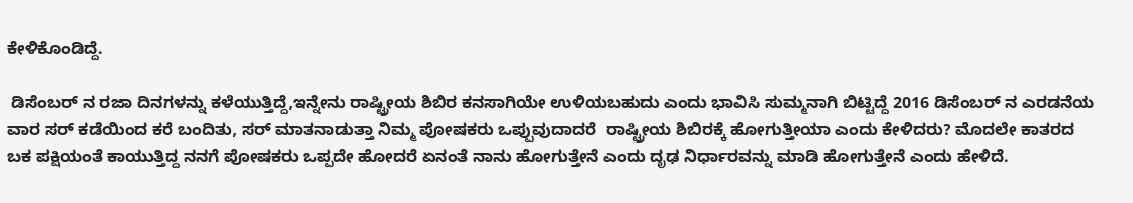ಕೇಳಿಕೊಂಡಿದ್ದೆ.

 ಡಿಸೆಂಬರ್ ನ ರಜಾ ದಿನಗಳನ್ನು ಕಳೆಯುತ್ತಿದ್ದೆ,ಇನ್ನೇನು ರಾಷ್ಟ್ರೀಯ ಶಿಬಿರ ಕನಸಾಗಿಯೇ ಉಳಿಯಬಹುದು ಎಂದು ಭಾವಿಸಿ ಸುಮ್ಮನಾಗಿ ಬಿಟ್ಟಿದ್ದೆ 2016 ಡಿಸೆಂಬರ್ ನ ಎರಡನೆಯ ವಾರ ಸರ್ ಕಡೆಯಿಂದ ಕರೆ ಬಂದಿತು, ಸರ್ ಮಾತನಾಡುತ್ತಾ ನಿಮ್ಮ ಪೋಷಕರು ಒಪ್ಪುವುದಾದರೆ  ರಾಷ್ಟ್ರೀಯ ಶಿಬಿರಕ್ಕೆ ಹೋಗುತ್ತೀಯಾ ಎಂದು ಕೇಳಿದರು? ಮೊದಲೇ ಕಾತರದ ಬಕ ಪಕ್ಷಿಯಂತೆ ಕಾಯುತ್ತಿದ್ದ ನನಗೆ ಪೋಷಕರು ಒಪ್ಪದೇ ಹೋದರೆ ಏನಂತೆ ನಾನು ಹೋಗುತ್ತೇನೆ ಎಂದು ದೃಢ ನಿರ್ಧಾರವನ್ನು ಮಾಡಿ ಹೋಗುತ್ತೇನೆ ಎಂದು ಹೇಳಿದೆ.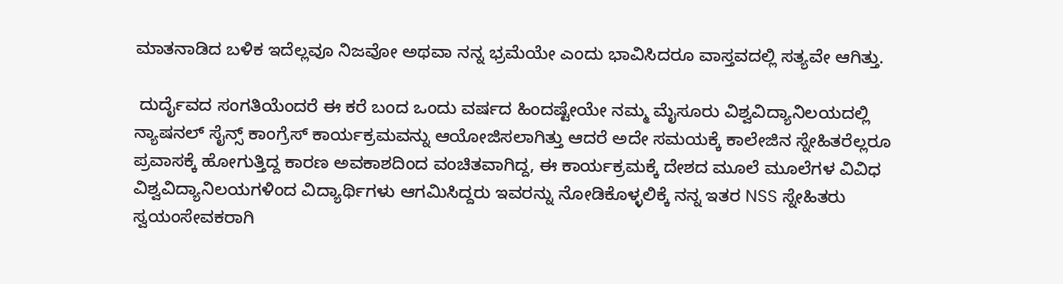ಮಾತನಾಡಿದ ಬಳಿಕ ಇದೆಲ್ಲವೂ ನಿಜವೋ ಅಥವಾ ನನ್ನ ಭ್ರಮೆಯೇ ಎಂದು ಭಾವಿಸಿದರೂ ವಾಸ್ತವದಲ್ಲಿ ಸತ್ಯವೇ ಆಗಿತ್ತು.

 ದುರ್ದೈವದ ಸಂಗತಿಯೆಂದರೆ ಈ ಕರೆ ಬಂದ ಒಂದು ವರ್ಷದ ಹಿಂದಷ್ಟೇಯೇ ನಮ್ಮ ಮೈಸೂರು ವಿಶ್ವವಿದ್ಯಾನಿಲಯದಲ್ಲಿ ನ್ಯಾಷನಲ್ ಸೈನ್ಸ್ ಕಾಂಗ್ರೆಸ್ ಕಾರ್ಯಕ್ರಮವನ್ನು ಆಯೋಜಿಸಲಾಗಿತ್ತು ಆದರೆ ಅದೇ ಸಮಯಕ್ಕೆ ಕಾಲೇಜಿನ ಸ್ನೇಹಿತರೆಲ್ಲರೂ ಪ್ರವಾಸಕ್ಕೆ ಹೋಗುತ್ತಿದ್ದ ಕಾರಣ ಅವಕಾಶದಿಂದ ವಂಚಿತವಾಗಿದ್ದ, ಈ ಕಾರ್ಯಕ್ರಮಕ್ಕೆ ದೇಶದ ಮೂಲೆ ಮೂಲೆಗಳ ವಿವಿಧ ವಿಶ್ವವಿದ್ಯಾನಿಲಯಗಳಿಂದ ವಿದ್ಯಾರ್ಥಿಗಳು ಆಗಮಿಸಿದ್ದರು ಇವರನ್ನು ನೋಡಿಕೊಳ್ಳಲಿಕ್ಕೆ ನನ್ನ ಇತರ NSS ಸ್ನೇಹಿತರು ಸ್ವಯಂಸೇವಕರಾಗಿ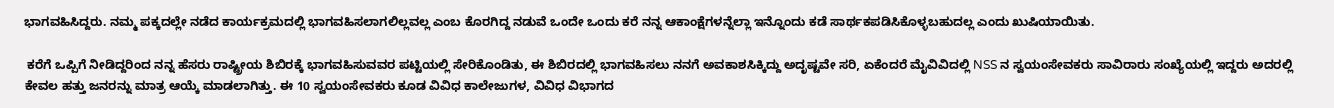ಭಾಗವಹಿಸಿದ್ದರು. ನಮ್ಮ ಪಕ್ಕದಲ್ಲೇ ನಡೆದ ಕಾರ್ಯಕ್ರಮದಲ್ಲಿ ಭಾಗವಹಿಸಲಾಗಲಿಲ್ಲವಲ್ಲ ಎಂಬ ಕೊರಗಿದ್ದ ನಡುವೆ ಒಂದೇ ಒಂದು ಕರೆ ನನ್ನ ಆಕಾಂಕ್ಷೆಗಳನ್ನೆಲ್ಲಾ ಇನ್ನೊಂದು ಕಡೆ ಸಾರ್ಥಕಪಡಿಸಿಕೊಳ್ಳಬಹುದಲ್ಲ ಎಂದು ಖುಷಿಯಾಯಿತು.

 ಕರೆಗೆ ಒಪ್ಪಿಗೆ ನೀಡಿದ್ದರಿಂದ ನನ್ನ ಹೆಸರು ರಾಷ್ಟ್ರೀಯ ಶಿಬಿರಕ್ಕೆ ಭಾಗವಹಿಸುವವರ ಪಟ್ಟಿಯಲ್ಲಿ ಸೇರಿಕೊಂಡಿತು, ಈ ಶಿಬಿರದಲ್ಲಿ ಭಾಗವಹಿಸಲು ನನಗೆ ಅವಕಾಶಸಿಕ್ಕಿದ್ದು ಅದೃಷ್ಟವೇ ಸರಿ, ಏಕೆಂದರೆ ಮೈವಿವಿದಲ್ಲಿ NSS ನ ಸ್ವಯಂಸೇವಕರು ಸಾವಿರಾರು ಸಂಖ್ಯೆಯಲ್ಲಿ ಇದ್ದರು ಅದರಲ್ಲಿ ಕೇವಲ ಹತ್ತು ಜನರನ್ನು ಮಾತ್ರ ಆಯ್ಕೆ ಮಾಡಲಾಗಿತ್ತು. ಈ 10 ಸ್ವಯಂಸೇವಕರು ಕೂಡ ವಿವಿಧ ಕಾಲೇಜುಗಳ, ವಿವಿಧ ವಿಭಾಗದ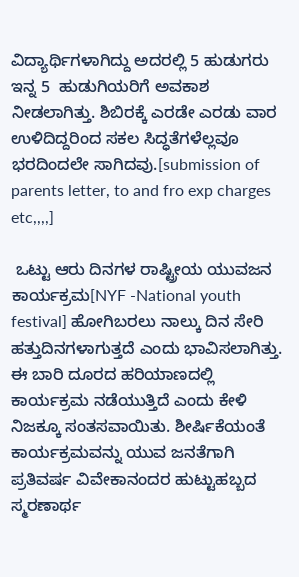ವಿದ್ಯಾರ್ಥಿಗಳಾಗಿದ್ದು ಅದರಲ್ಲಿ 5 ಹುಡುಗರು ಇನ್ನ 5  ಹುಡುಗಿಯರಿಗೆ ಅವಕಾಶ ನೀಡಲಾಗಿತ್ತು. ಶಿಬಿರಕ್ಕೆ ಎರಡೇ ಎರಡು ವಾರ ಉಳಿದಿದ್ದರಿಂದ ಸಕಲ ಸಿದ್ಧತೆಗಳೆಲ್ಲವೂ ಭರದಿಂದಲೇ ಸಾಗಿದವು.[submission of parents letter, to and fro exp charges etc,,,,]

 ಒಟ್ಟು ಆರು ದಿನಗಳ ರಾಷ್ಟ್ರೀಯ ಯುವಜನ ಕಾರ್ಯಕ್ರಮ[NYF -National youth festival] ಹೋಗಿಬರಲು ನಾಲ್ಕು ದಿನ ಸೇರಿ ಹತ್ತುದಿನಗಳಾಗುತ್ತದೆ ಎಂದು ಭಾವಿಸಲಾಗಿತ್ತು. ಈ ಬಾರಿ ದೂರದ ಹರಿಯಾಣದಲ್ಲಿ ಕಾರ್ಯಕ್ರಮ ನಡೆಯುತ್ತಿದೆ ಎಂದು ಕೇಳಿ ನಿಜಕ್ಕೂ ಸಂತಸವಾಯಿತು. ಶೀರ್ಷಿಕೆಯಂತೆ ಕಾರ್ಯಕ್ರಮವನ್ನು ಯುವ ಜನತೆಗಾಗಿ ಪ್ರತಿವರ್ಷ ವಿವೇಕಾನಂದರ ಹುಟ್ಟುಹಬ್ಬದ ಸ್ಮರಣಾರ್ಥ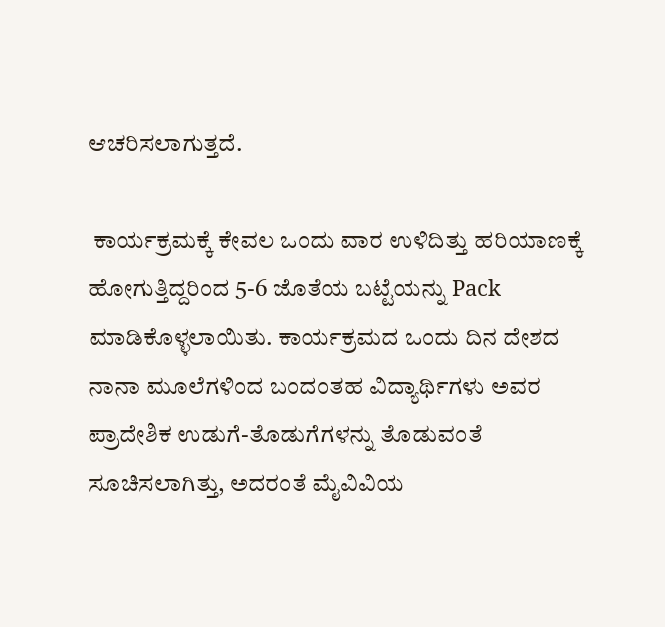ಆಚರಿಸಲಾಗುತ್ತದೆ.

 ಕಾರ್ಯಕ್ರಮಕ್ಕೆ ಕೇವಲ ಒಂದು ವಾರ ಉಳಿದಿತ್ತು ಹರಿಯಾಣಕ್ಕೆ ಹೋಗುತ್ತಿದ್ದರಿಂದ 5-6 ಜೊತೆಯ ಬಟ್ಟೆಯನ್ನು Pack ಮಾಡಿಕೊಳ್ಳಲಾಯಿತು. ಕಾರ್ಯಕ್ರಮದ ಒಂದು ದಿನ ದೇಶದ ನಾನಾ ಮೂಲೆಗಳಿಂದ ಬಂದಂತಹ ವಿದ್ಯಾರ್ಥಿಗಳು ಅವರ ಪ್ರಾದೇಶಿಕ ಉಡುಗೆ-ತೊಡುಗೆಗಳನ್ನು ತೊಡುವಂತೆ ಸೂಚಿಸಲಾಗಿತ್ತು, ಅದರಂತೆ ಮೈವಿವಿಯ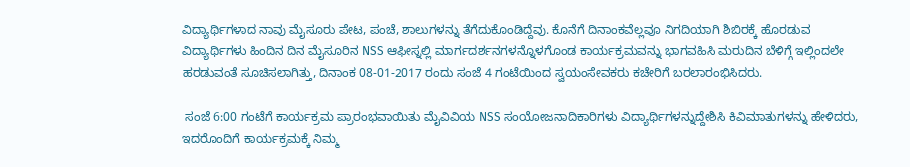ವಿದ್ಯಾರ್ಥಿಗಳಾದ ನಾವು ಮೈಸೂರು ಪೇಟ, ಪಂಚೆ, ಶಾಲುಗಳನ್ನು ತೆಗೆದುಕೊಂಡಿದ್ದೆವು. ಕೊನೆಗೆ ದಿನಾಂಕವೆಲ್ಲವೂ ನಿಗದಿಯಾಗಿ ಶಿಬಿರಕ್ಕೆ ಹೊರಡುವ ವಿದ್ಯಾರ್ಥಿಗಳು ಹಿಂದಿನ ದಿನ ಮೈಸೂರಿನ NSS ಆಫೀಸ್ನಲ್ಲಿ ಮಾರ್ಗದರ್ಶನಗಳನ್ನೊಳಗೊಂಡ ಕಾರ್ಯಕ್ರಮವನ್ನು ಭಾಗವಹಿಸಿ ಮರುದಿನ ಬೆಳಿಗ್ಗೆ ಇಲ್ಲಿಂದಲೇ ಹರಡುವಂತೆ ಸೂಚಿಸಲಾಗಿತ್ತು, ದಿನಾಂಕ 08-01-2017 ರಂದು ಸಂಜೆ 4 ಗಂಟೆಯಿಂದ ಸ್ವಯಂಸೇವಕರು ಕಚೇರಿಗೆ ಬರಲಾರಂಭಿಸಿದರು.

 ಸಂಜೆ 6:00 ಗಂಟೆಗೆ ಕಾರ್ಯಕ್ರಮ ಪ್ರಾರಂಭವಾಯಿತು ಮೈವಿವಿಯ NSS ಸಂಯೋಜನಾದಿಕಾರಿಗಳು ವಿದ್ಯಾರ್ಥಿಗಳನ್ನುದ್ದೇಶಿಸಿ ಕಿವಿಮಾತುಗಳನ್ನು ಹೇಳಿದರು, ಇದರೊಂದಿಗೆ ಕಾರ್ಯಕ್ರಮಕ್ಕೆ ನಿಮ್ಮ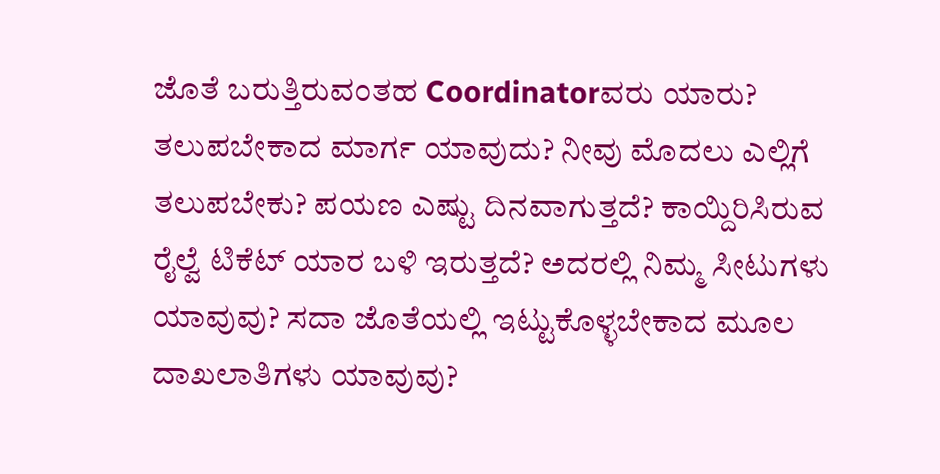ಜೊತೆ ಬರುತ್ತಿರುವಂತಹ Coordinatorವರು ಯಾರು? ತಲುಪಬೇಕಾದ ಮಾರ್ಗ ಯಾವುದು? ನೀವು ಮೊದಲು ಎಲ್ಲಿಗೆ ತಲುಪಬೇಕು? ಪಯಣ ಎಷ್ಟು ದಿನವಾಗುತ್ತದೆ? ಕಾಯ್ದಿರಿಸಿರುವ ರೈಲ್ವೆ ಟಿಕೆಟ್ ಯಾರ ಬಳಿ ಇರುತ್ತದೆ? ಅದರಲ್ಲಿ ನಿಮ್ಮ ಸೀಟುಗಳು ಯಾವುವು? ಸದಾ ಜೊತೆಯಲ್ಲಿ ಇಟ್ಟುಕೊಳ್ಳಬೇಕಾದ ಮೂಲ ದಾಖಲಾತಿಗಳು ಯಾವುವು?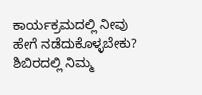ಕಾರ್ಯಕ್ರಮದಲ್ಲಿ ನೀವು ಹೇಗೆ ನಡೆದುಕೊಳ್ಳಬೇಕು? ಶಿಬಿರದಲ್ಲಿ ನಿಮ್ಮ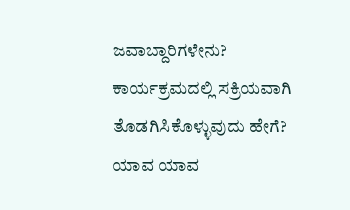ಜವಾಬ್ದಾರಿಗಳೇನು? ಕಾರ್ಯಕ್ರಮದಲ್ಲಿ ಸಕ್ರಿಯವಾಗಿ ತೊಡಗಿಸಿಕೊಳ್ಳುವುದು ಹೇಗೆ? ಯಾವ ಯಾವ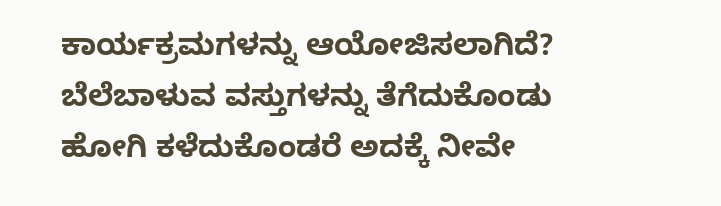ಕಾರ್ಯಕ್ರಮಗಳನ್ನು ಆಯೋಜಿಸಲಾಗಿದೆ? ಬೆಲೆಬಾಳುವ ವಸ್ತುಗಳನ್ನು ತೆಗೆದುಕೊಂಡು ಹೋಗಿ ಕಳೆದುಕೊಂಡರೆ ಅದಕ್ಕೆ ನೀವೇ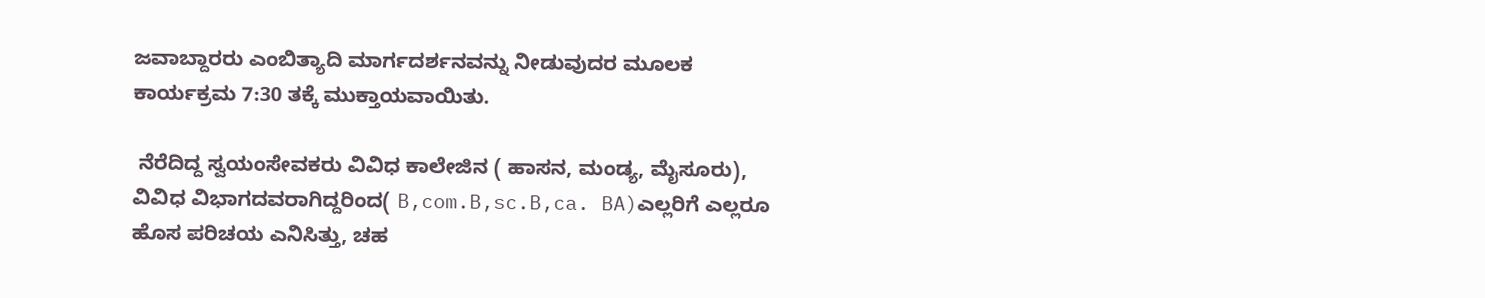ಜವಾಬ್ದಾರರು ಎಂಬಿತ್ಯಾದಿ ಮಾರ್ಗದರ್ಶನವನ್ನು ನೀಡುವುದರ ಮೂಲಕ ಕಾರ್ಯಕ್ರಮ 7:30 ತಕ್ಕೆ ಮುಕ್ತಾಯವಾಯಿತು.

 ನೆರೆದಿದ್ದ ಸ್ವಯಂಸೇವಕರು ವಿವಿಧ ಕಾಲೇಜಿನ ( ಹಾಸನ, ಮಂಡ್ಯ, ಮೈಸೂರು), ವಿವಿಧ ವಿಭಾಗದವರಾಗಿದ್ದರಿಂದ( B,com.B,sc.B,ca. BA)ಎಲ್ಲರಿಗೆ ಎಲ್ಲರೂ ಹೊಸ ಪರಿಚಯ ಎನಿಸಿತ್ತು, ಚಹ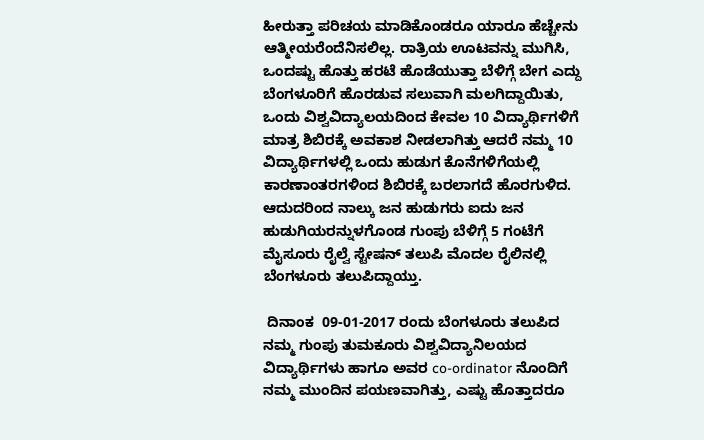ಹೀರುತ್ತಾ ಪರಿಚಯ ಮಾಡಿಕೊಂಡರೂ ಯಾರೂ ಹೆಚ್ಚೇನು ಆತ್ಮೀಯರೆಂದೆನಿಸಲಿಲ್ಲ. ರಾತ್ರಿಯ ಊಟವನ್ನು ಮುಗಿಸಿ, ಒಂದಷ್ಟು ಹೊತ್ತು ಹರಟೆ ಹೊಡೆಯುತ್ತಾ ಬೆಳಿಗ್ಗೆ ಬೇಗ ಎದ್ದು ಬೆಂಗಳೂರಿಗೆ ಹೊರಡುವ ಸಲುವಾಗಿ ಮಲಗಿದ್ದಾಯಿತು, ಒಂದು ವಿಶ್ವವಿದ್ಯಾಲಯದಿಂದ ಕೇವಲ 10 ವಿದ್ಯಾರ್ಥಿಗಳಿಗೆ ಮಾತ್ರ ಶಿಬಿರಕ್ಕೆ ಅವಕಾಶ ನೀಡಲಾಗಿತ್ತು ಆದರೆ ನಮ್ಮ 10 ವಿದ್ಯಾರ್ಥಿಗಳಲ್ಲಿ ಒಂದು ಹುಡುಗ ಕೊನೆಗಳಿಗೆಯಲ್ಲಿ ಕಾರಣಾಂತರಗಳಿಂದ ಶಿಬಿರಕ್ಕೆ ಬರಲಾಗದೆ ಹೊರಗುಳಿದ. ಆದುದರಿಂದ ನಾಲ್ಕು ಜನ ಹುಡುಗರು ಐದು ಜನ ಹುಡುಗಿಯರನ್ನುಳಗೊಂಡ ಗುಂಪು ಬೆಳಿಗ್ಗೆ 5 ಗಂಟೆಗೆ ಮೈಸೂರು ರೈಲ್ವೆ ಸ್ಟೇಷನ್ ತಲುಪಿ ಮೊದಲ ರೈಲಿನಲ್ಲಿ ಬೆಂಗಳೂರು ತಲುಪಿದ್ದಾಯ್ತು.

 ದಿನಾಂಕ  09-01-2017 ರಂದು ಬೆಂಗಳೂರು ತಲುಪಿದ ನಮ್ಮ ಗುಂಪು ತುಮಕೂರು ವಿಶ್ವವಿದ್ಯಾನಿಲಯದ ವಿದ್ಯಾರ್ಥಿಗಳು ಹಾಗೂ ಅವರ co-ordinator ನೊಂದಿಗೆ ನಮ್ಮ ಮುಂದಿನ ಪಯಣವಾಗಿತ್ತು, ಎಷ್ಟು ಹೊತ್ತಾದರೂ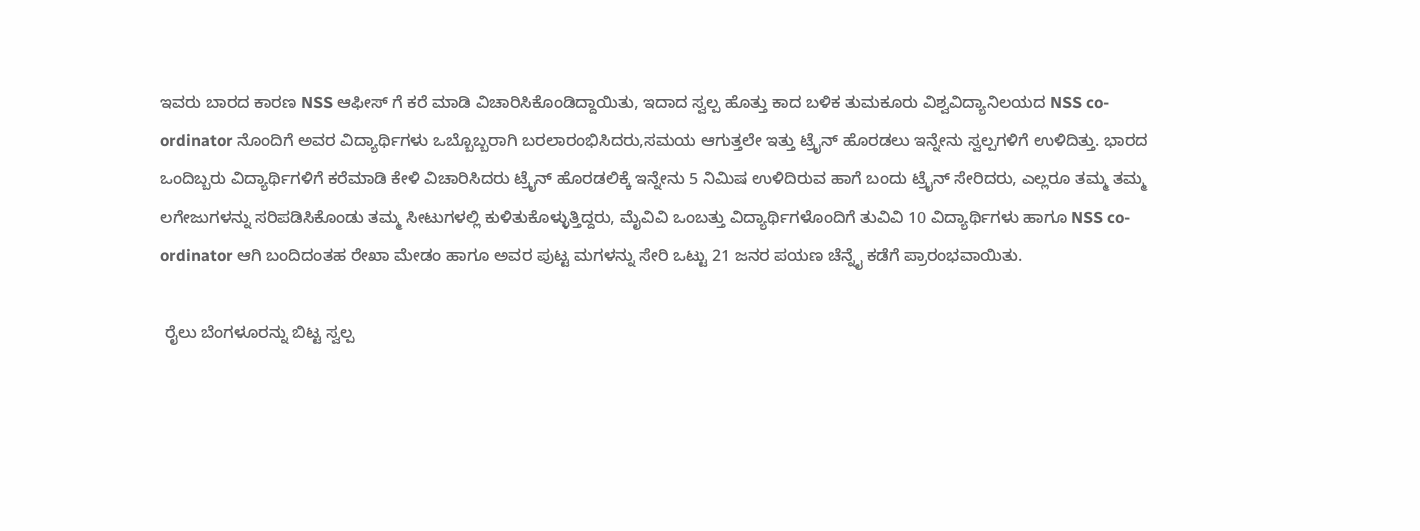ಇವರು ಬಾರದ ಕಾರಣ NSS ಆಫೀಸ್ ಗೆ ಕರೆ ಮಾಡಿ ವಿಚಾರಿಸಿಕೊಂಡಿದ್ದಾಯಿತು, ಇದಾದ ಸ್ವಲ್ಪ ಹೊತ್ತು ಕಾದ ಬಳಿಕ ತುಮಕೂರು ವಿಶ್ವವಿದ್ಯಾನಿಲಯದ NSS co-ordinator ನೊಂದಿಗೆ ಅವರ ವಿದ್ಯಾರ್ಥಿಗಳು ಒಬ್ಬೊಬ್ಬರಾಗಿ ಬರಲಾರಂಭಿಸಿದರು,ಸಮಯ ಆಗುತ್ತಲೇ ಇತ್ತು ಟ್ರೈನ್ ಹೊರಡಲು ಇನ್ನೇನು ಸ್ವಲ್ಪಗಳಿಗೆ ಉಳಿದಿತ್ತು. ಭಾರದ ಒಂದಿಬ್ಬರು ವಿದ್ಯಾರ್ಥಿಗಳಿಗೆ ಕರೆಮಾಡಿ ಕೇಳಿ ವಿಚಾರಿಸಿದರು ಟ್ರೈನ್ ಹೊರಡಲಿಕ್ಕೆ ಇನ್ನೇನು 5 ನಿಮಿಷ ಉಳಿದಿರುವ ಹಾಗೆ ಬಂದು ಟ್ರೈನ್ ಸೇರಿದರು, ಎಲ್ಲರೂ ತಮ್ಮ ತಮ್ಮ ಲಗೇಜುಗಳನ್ನು ಸರಿಪಡಿಸಿಕೊಂಡು ತಮ್ಮ ಸೀಟುಗಳಲ್ಲಿ ಕುಳಿತುಕೊಳ್ಳುತ್ತಿದ್ದರು, ಮೈವಿವಿ ಒಂಬತ್ತು ವಿದ್ಯಾರ್ಥಿಗಳೊಂದಿಗೆ ತುವಿವಿ 10 ವಿದ್ಯಾರ್ಥಿಗಳು ಹಾಗೂ NSS co-ordinator ಆಗಿ ಬಂದಿದಂತಹ ರೇಖಾ ಮೇಡಂ ಹಾಗೂ ಅವರ ಪುಟ್ಟ ಮಗಳನ್ನು ಸೇರಿ ಒಟ್ಟು 21 ಜನರ ಪಯಣ ಚೆನ್ನೈ ಕಡೆಗೆ ಪ್ರಾರಂಭವಾಯಿತು.

 ರೈಲು ಬೆಂಗಳೂರನ್ನು ಬಿಟ್ಟ ಸ್ವಲ್ಪ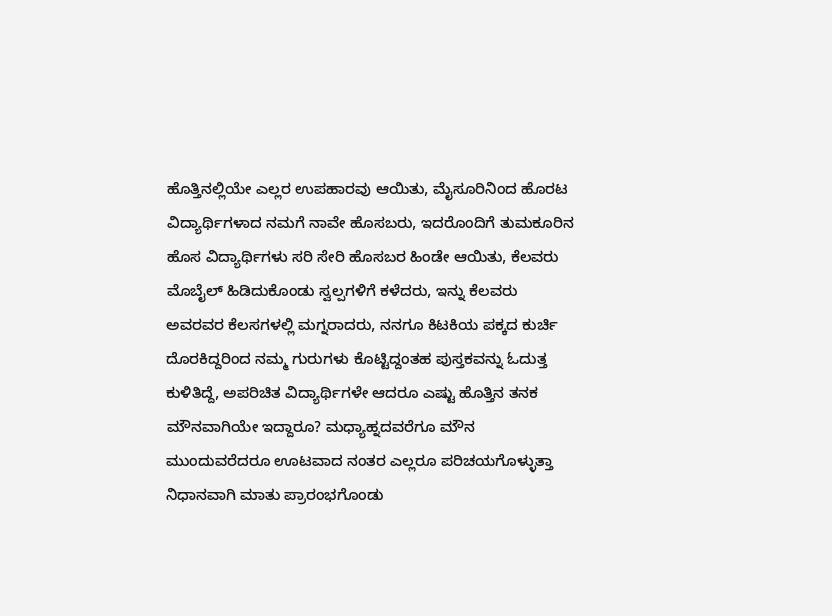ಹೊತ್ತಿನಲ್ಲಿಯೇ ಎಲ್ಲರ ಉಪಹಾರವು ಆಯಿತು, ಮೈಸೂರಿನಿಂದ ಹೊರಟ ವಿದ್ಯಾರ್ಥಿಗಳಾದ ನಮಗೆ ನಾವೇ ಹೊಸಬರು, ಇದರೊಂದಿಗೆ ತುಮಕೂರಿನ ಹೊಸ ವಿದ್ಯಾರ್ಥಿಗಳು ಸರಿ ಸೇರಿ ಹೊಸಬರ ಹಿಂಡೇ ಆಯಿತು, ಕೆಲವರು ಮೊಬೈಲ್ ಹಿಡಿದುಕೊಂಡು ಸ್ವಲ್ಪಗಳಿಗೆ ಕಳೆದರು, ಇನ್ನು ಕೆಲವರು ಅವರವರ ಕೆಲಸಗಳಲ್ಲಿ ಮಗ್ನರಾದರು, ನನಗೂ ಕಿಟಕಿಯ ಪಕ್ಕದ ಕುರ್ಚಿ ದೊರಕಿದ್ದರಿಂದ ನಮ್ಮ ಗುರುಗಳು ಕೊಟ್ಟಿದ್ದಂತಹ ಪುಸ್ತಕವನ್ನು ಓದುತ್ತ ಕುಳಿತಿದ್ದೆ, ಅಪರಿಚಿತ ವಿದ್ಯಾರ್ಥಿಗಳೇ ಆದರೂ ಎಷ್ಟು ಹೊತ್ತಿನ ತನಕ ಮೌನವಾಗಿಯೇ ಇದ್ದಾರೂ? ಮಧ್ಯಾಹ್ನದವರೆಗೂ ಮೌನ ಮುಂದುವರೆದರೂ ಊಟವಾದ ನಂತರ ಎಲ್ಲರೂ ಪರಿಚಯಗೊಳ್ಳುತ್ತಾ ನಿಧಾನವಾಗಿ ಮಾತು ಪ್ರಾರಂಭಗೊಂಡು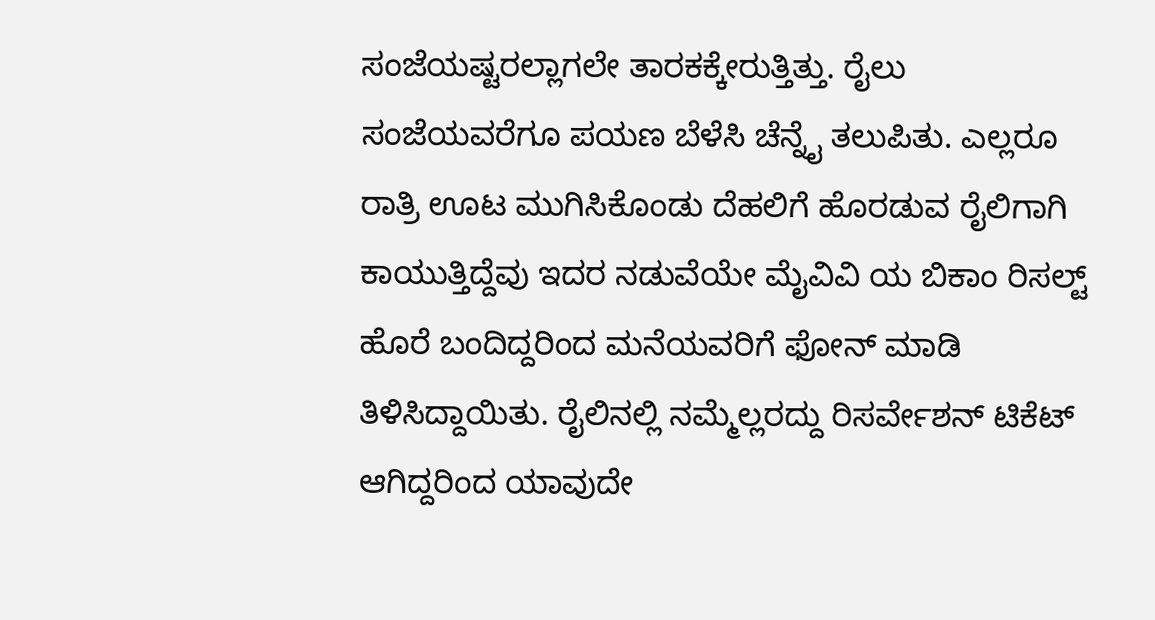ಸಂಜೆಯಷ್ಟರಲ್ಲಾಗಲೇ ತಾರಕಕ್ಕೇರುತ್ತಿತ್ತು. ರೈಲು ಸಂಜೆಯವರೆಗೂ ಪಯಣ ಬೆಳೆಸಿ ಚೆನ್ನೈ ತಲುಪಿತು. ಎಲ್ಲರೂ ರಾತ್ರಿ ಊಟ ಮುಗಿಸಿಕೊಂಡು ದೆಹಲಿಗೆ ಹೊರಡುವ ರೈಲಿಗಾಗಿ ಕಾಯುತ್ತಿದ್ದೆವು ಇದರ ನಡುವೆಯೇ ಮೈವಿವಿ ಯ ಬಿಕಾಂ ರಿಸಲ್ಟ್ ಹೊರೆ ಬಂದಿದ್ದರಿಂದ ಮನೆಯವರಿಗೆ ಫೋನ್ ಮಾಡಿ ತಿಳಿಸಿದ್ದಾಯಿತು. ರೈಲಿನಲ್ಲಿ ನಮ್ಮೆಲ್ಲರದ್ದು ರಿಸರ್ವೇಶನ್ ಟಿಕೆಟ್ ಆಗಿದ್ದರಿಂದ ಯಾವುದೇ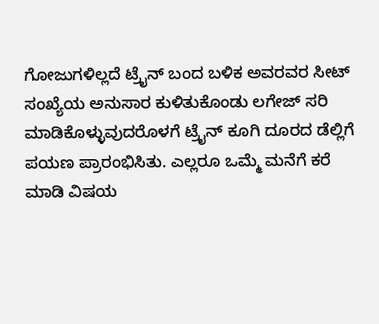ಗೋಜುಗಳಿಲ್ಲದೆ ಟ್ರೈನ್ ಬಂದ ಬಳಿಕ ಅವರವರ ಸೀಟ್ ಸಂಖ್ಯೆಯ ಅನುಸಾರ ಕುಳಿತುಕೊಂಡು ಲಗೇಜ್ ಸರಿ ಮಾಡಿಕೊಳ್ಳುವುದರೊಳಗೆ ಟ್ರೈನ್ ಕೂಗಿ ದೂರದ ಡೆಲ್ಲಿಗೆ ಪಯಣ ಪ್ರಾರಂಭಿಸಿತು. ಎಲ್ಲರೂ ಒಮ್ಮೆ ಮನೆಗೆ ಕರೆ ಮಾಡಿ ವಿಷಯ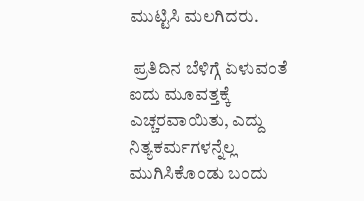ಮುಟ್ಟಿಸಿ ಮಲಗಿದರು.

 ಪ್ರತಿದಿನ ಬೆಳಿಗ್ಗೆ ಏಳುವಂತೆ ಐದು ಮೂವತ್ತಕ್ಕೆ ಎಚ್ಚರವಾಯಿತು, ಎದ್ದು ನಿತ್ಯಕರ್ಮಗಳನ್ನೆಲ್ಲ ಮುಗಿಸಿಕೊಂಡು ಬಂದು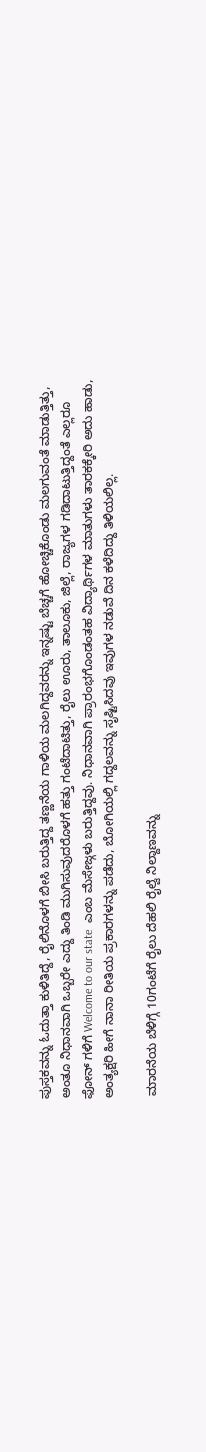ಪುಸ್ತಕವನ್ನು ಓದುತ್ತಾ ಕುಳಿತಿದ್ದೆ, ರೈಲಿನೊಳಗೆ ಬೀಸಿ ಬರುತ್ತಿದ್ದ ತಣ್ಣನೆಯ ಗಾಳಿಯ ಮಲಗಿದ್ದವರನ್ನು ಇನ್ನಷ್ಟು ಬೆಚ್ಚಗೆ ಹೋಚ್ಚಿಕೊಂಡು ಮಲಗುವಂತೆ ಮಾಡುತ್ತಿತ್ತು, ಅಂತೂ ನಿಧಾನವಾಗಿ ಒಬ್ಬರೇ ಎದ್ದು ತಿಂಡಿ ಮುಗಿಸುವುದರೊಳಗೆ ಹತ್ತು ಗಂಟೆದಾಟಿತ್ತು, ರೈಲು ಊರು, ತಾಲೂಕು, ಜಿಲ್ಲೆ, ರಾಜ್ಯಗಳ ಗಡಿದಾಟುತ್ತಿದ್ದಂತೆ ಎಲ್ಲರೂ ಫೋನ್ ಗಳಿಗೆ Welcome to our state  ಎಂಬ ಮೆಸೇಜ್ಗಳು ಬರುತ್ತಿದ್ದವು. ನಿಧಾನವಾಗಿ ಪ್ರಾರಂಭಗೊಂಡಂತಹ ವಿದ್ಯಾರ್ಥಿಗಳ ಮಾತುಗಳು ತಾರಕಕ್ಕೇರಿ ಅದು ಹಾಡು, ಅಂತ್ಯಕ್ಷರಿ ಹೀಗೆ ನಾನಾ ರೀತಿಯ ಪ್ರಕಾರಗಳನ್ನು ಪಡೆದು, ಬೋಗಿಯಲ್ಲಿ ಗದ್ದಲವನ್ನು ಸೃಷ್ಟಿಸಿದವು ಇವುಗಳ ನಡುವೆ ದಿನ ಕಳೆದಿದ್ದು ತಿಳಿಯಲಿಲ್ಲ.

 ಮಾರನೆಯ ಬೆಳಿಗ್ಗೆ 10ಗಂಟೆಗೆ ರೈಲು ದೆಹಲಿ ರೈಲ್ವೆ ನಿಲ್ದಾಣವನ್ನು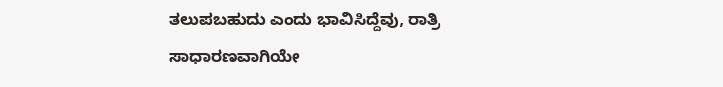ತಲುಪಬಹುದು ಎಂದು ಭಾವಿಸಿದ್ದೆವು, ರಾತ್ರಿ ಸಾಧಾರಣವಾಗಿಯೇ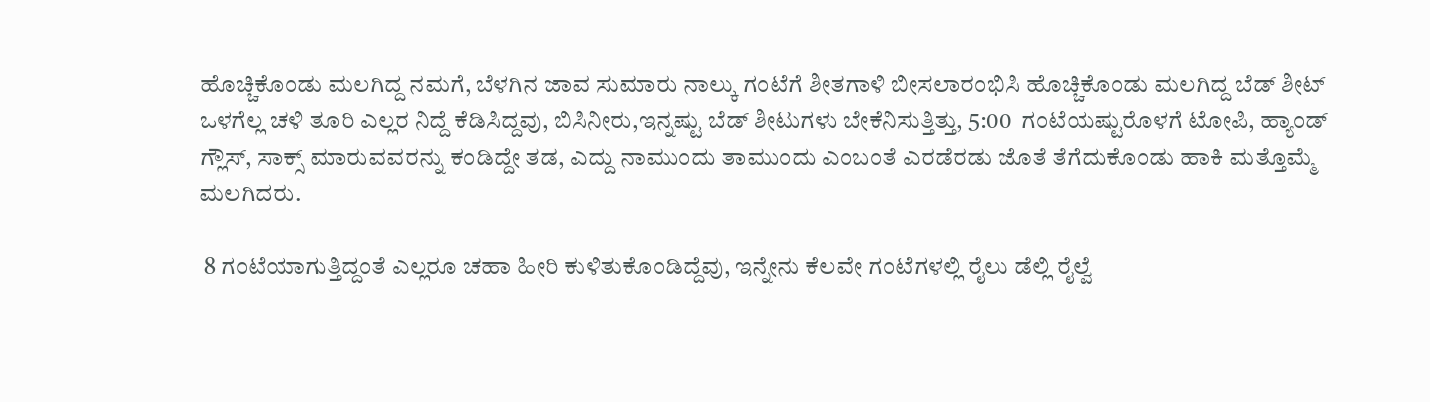ಹೊಚ್ಚಿಕೊಂಡು ಮಲಗಿದ್ದ ನಮಗೆ, ಬೆಳಗಿನ ಜಾವ ಸುಮಾರು ನಾಲ್ಕು ಗಂಟೆಗೆ ಶೀತಗಾಳಿ ಬೀಸಲಾರಂಭಿಸಿ ಹೊಚ್ಚಿಕೊಂಡು ಮಲಗಿದ್ದ ಬೆಡ್ ಶೀಟ್ ಒಳಗೆಲ್ಲ ಚಳಿ ತೂರಿ ಎಲ್ಲರ ನಿದ್ದೆ ಕೆಡಿಸಿದ್ದವು, ಬಿಸಿನೀರು,ಇನ್ನಷ್ಟು ಬೆಡ್ ಶೀಟುಗಳು ಬೇಕೆನಿಸುತ್ತಿತ್ತು, 5:00  ಗಂಟೆಯಷ್ಟುರೊಳಗೆ ಟೋಪಿ, ಹ್ಯಾಂಡ್ ಗ್ಲೌಸ್, ಸಾಕ್ಸ್ ಮಾರುವವರನ್ನು ಕಂಡಿದ್ದೇ ತಡ, ಎದ್ದು ನಾಮುಂದು ತಾಮುಂದು ಎಂಬಂತೆ ಎರಡೆರಡು ಜೊತೆ ತೆಗೆದುಕೊಂಡು ಹಾಕಿ ಮತ್ತೊಮ್ಮೆ ಮಲಗಿದರು.

 8 ಗಂಟೆಯಾಗುತ್ತಿದ್ದಂತೆ ಎಲ್ಲರೂ ಚಹಾ ಹೀರಿ ಕುಳಿತುಕೊಂಡಿದ್ದೆವು, ಇನ್ನೇನು ಕೆಲವೇ ಗಂಟೆಗಳಲ್ಲಿ ರೈಲು ಡೆಲ್ಲಿ ರೈಲ್ವೆ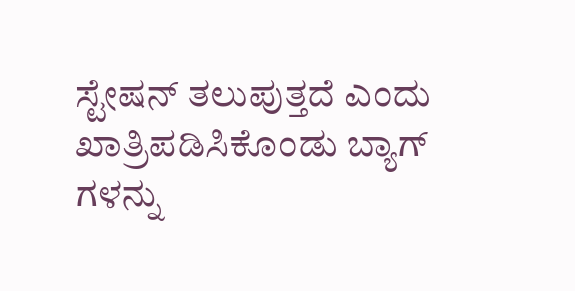ಸ್ಟೇಷನ್ ತಲುಪುತ್ತದೆ ಎಂದು ಖಾತ್ರಿಪಡಿಸಿಕೊಂಡು ಬ್ಯಾಗ್ ಗಳನ್ನು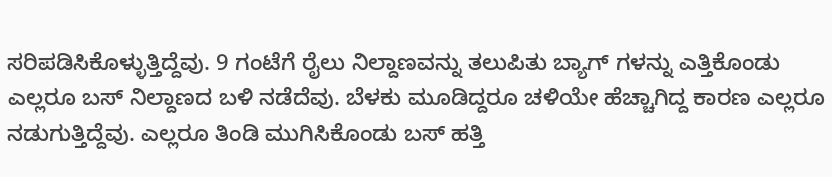ಸರಿಪಡಿಸಿಕೊಳ್ಳುತ್ತಿದ್ದೆವು. 9 ಗಂಟೆಗೆ ರೈಲು ನಿಲ್ದಾಣವನ್ನು ತಲುಪಿತು ಬ್ಯಾಗ್ ಗಳನ್ನು ಎತ್ತಿಕೊಂಡು ಎಲ್ಲರೂ ಬಸ್ ನಿಲ್ದಾಣದ ಬಳಿ ನಡೆದೆವು. ಬೆಳಕು ಮೂಡಿದ್ದರೂ ಚಳಿಯೇ ಹೆಚ್ಚಾಗಿದ್ದ ಕಾರಣ ಎಲ್ಲರೂ ನಡುಗುತ್ತಿದ್ದೆವು. ಎಲ್ಲರೂ ತಿಂಡಿ ಮುಗಿಸಿಕೊಂಡು ಬಸ್ ಹತ್ತಿ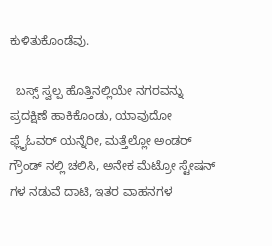ಕುಳಿತುಕೊಂಡೆವು.

  ಬಸ್ಸ್ ಸ್ವಲ್ಪ ಹೊತ್ತಿನಲ್ಲಿಯೇ ನಗರವನ್ನು ಪ್ರದಕ್ಷಿಣೆ ಹಾಕಿಕೊಂಡು, ಯಾವುದೋ ಫ್ಲೈಓವರ್ ಯನ್ನೆರೀ, ಮತ್ತೆಲ್ಲೋ ಅಂಡರ್ ಗ್ರೌಂಡ್ ನಲ್ಲಿ ಚಲಿಸಿ, ಅನೇಕ ಮೆಟ್ರೋ ಸ್ಟೇಷನ್ ಗಳ ನಡುವೆ ದಾಟಿ, ಇತರ ವಾಹನಗಳ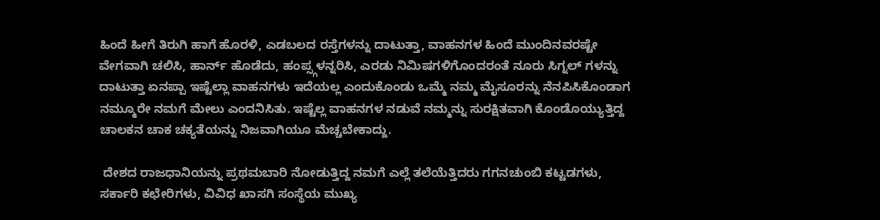ಹಿಂದೆ ಹೀಗೆ ತಿರುಗಿ ಹಾಗೆ ಹೊರಳಿ, ಎಡಬಲದ ರಸ್ತೆಗಳನ್ನು ದಾಟುತ್ತಾ, ವಾಹನಗಳ ಹಿಂದೆ ಮುಂದಿನವರಷ್ಟೇ ವೇಗವಾಗಿ ಚಲಿಸಿ, ಹಾರ್ನ್ ಹೊಡೆದು, ಹಂಪ್ಸ್ಗಳನ್ನರಿಸಿ, ಎರಡು ನಿಮಿಷಗಳಿಗೊಂದರಂತೆ ನೂರು ಸಿಗ್ನಲ್ ಗಳನ್ನು ದಾಟುತ್ತಾ ಏನಪ್ಪಾ ಇಷ್ಟೆಲ್ಲಾ ವಾಹನಗಳು ಇದೆಯಲ್ಲ ಎಂದುಕೊಂಡು ಒಮ್ಮೆ ನಮ್ಮ ಮೈಸೂರನ್ನು ನೆನಪಿಸಿಕೊಂಡಾಗ ನಮ್ಮೂರೇ ನಮಗೆ ಮೇಲು ಎಂದನಿಸಿತು. ಇಷ್ಟೆಲ್ಲ ವಾಹನಗಳ ನಡುವೆ ನಮ್ಮನ್ನು ಸುರಕ್ಷಿತವಾಗಿ ಕೊಂಡೊಯ್ಯುತ್ತಿದ್ದ ಚಾಲಕನ ಚಾಕ ಚಕ್ಯತೆಯನ್ನು ನಿಜವಾಗಿಯೂ ಮೆಚ್ಚಬೇಕಾದ್ದು.

 ದೇಶದ ರಾಜಧಾನಿಯನ್ನು ಪ್ರಥಮಬಾರಿ ನೋಡುತ್ತಿದ್ದ ನಮಗೆ ಎಲ್ಲೆ ತಲೆಯೆತ್ತಿದರು ಗಗನಚುಂಬಿ ಕಟ್ಟಡಗಳು, ಸರ್ಕಾರಿ ಕಛೇರಿಗಳು, ವಿವಿಧ ಖಾಸಗಿ ಸಂಸ್ಥೆಯ ಮುಖ್ಯ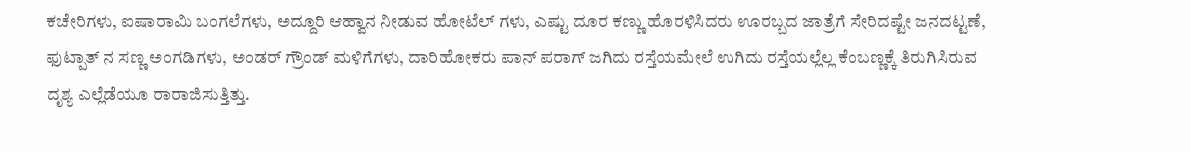ಕಚೇರಿಗಳು, ಐಷಾರಾಮಿ ಬಂಗಲೆಗಳು, ಅದ್ದೂರಿ ಆಹ್ವಾನ ನೀಡುವ ಹೋಟೆಲ್ ಗಳು, ಎಷ್ಟು ದೂರ ಕಣ್ಣು ಹೊರಳಿಸಿದರು ಊರಬ್ಬದ ಜಾತ್ರೆಗೆ ಸೇರಿದಷ್ಟೇ ಜನದಟ್ಟಣೆ, ಫುಟ್ಪಾತ್ ನ ಸಣ್ಣ ಅಂಗಡಿಗಳು, ಅಂಡರ್ ಗ್ರೌಂಡ್ ಮಳಿಗೆಗಳು, ದಾರಿಹೋಕರು ಪಾನ್ ಪರಾಗ್ ಜಗಿದು ರಸ್ತೆಯಮೇಲೆ ಉಗಿದು ರಸ್ತೆಯಲ್ಲೆಲ್ಲ ಕೆಂಬಣ್ಣಕ್ಕೆ ತಿರುಗಿಸಿರುವ ದೃಶ್ಯ ಎಲ್ಲೆಡೆಯೂ ರಾರಾಜಿಸುತ್ತಿತ್ತು.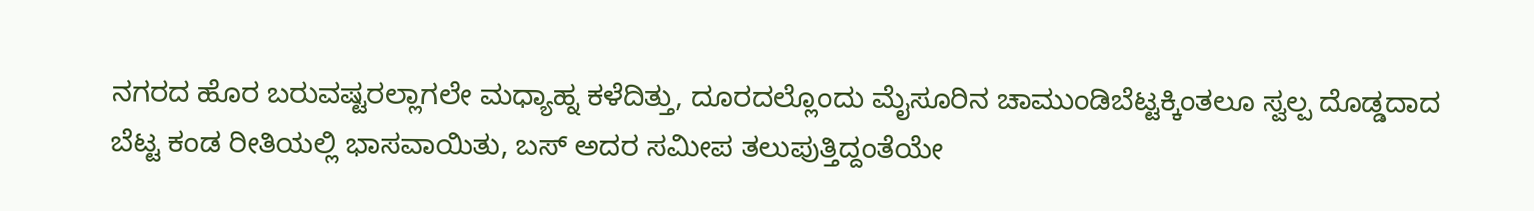ನಗರದ ಹೊರ ಬರುವಷ್ಟರಲ್ಲಾಗಲೇ ಮಧ್ಯಾಹ್ನ ಕಳೆದಿತ್ತು, ದೂರದಲ್ಲೊಂದು ಮೈಸೂರಿನ ಚಾಮುಂಡಿಬೆಟ್ಟಕ್ಕಿಂತಲೂ ಸ್ವಲ್ಪ ದೊಡ್ಡದಾದ ಬೆಟ್ಟ ಕಂಡ ರೀತಿಯಲ್ಲಿ ಭಾಸವಾಯಿತು, ಬಸ್ ಅದರ ಸಮೀಪ ತಲುಪುತ್ತಿದ್ದಂತೆಯೇ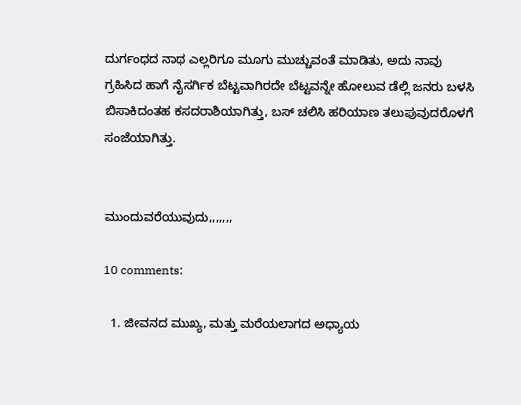ದುರ್ಗಂಧದ ನಾಥ ಎಲ್ಲರಿಗೂ ಮೂಗು ಮುಚ್ಚುವಂತೆ ಮಾಡಿತು, ಅದು ನಾವು ಗ್ರಹಿಸಿದ ಹಾಗೆ ನೈಸರ್ಗಿಕ ಬೆಟ್ಟವಾಗಿರದೇ ಬೆಟ್ಟವನ್ನೇ ಹೋಲುವ ಡೆಲ್ಲಿ ಜನರು ಬಳಸಿ ಬಿಸಾಕಿದಂತಹ ಕಸದರಾಶಿಯಾಗಿತ್ತು, ಬಸ್ ಚಲಿಸಿ ಹರಿಯಾಣ ತಲುಪುವುದರೊಳಗೆ ಸಂಜೆಯಾಗಿತ್ತು.


ಮುಂದುವರೆಯುವುದು,,,,,,,

10 comments:

  1. ಜೀವನದ ಮುಖ್ಯ, ಮತ್ತು ಮರೆಯಲಾಗದ ಅಧ್ಯಾಯ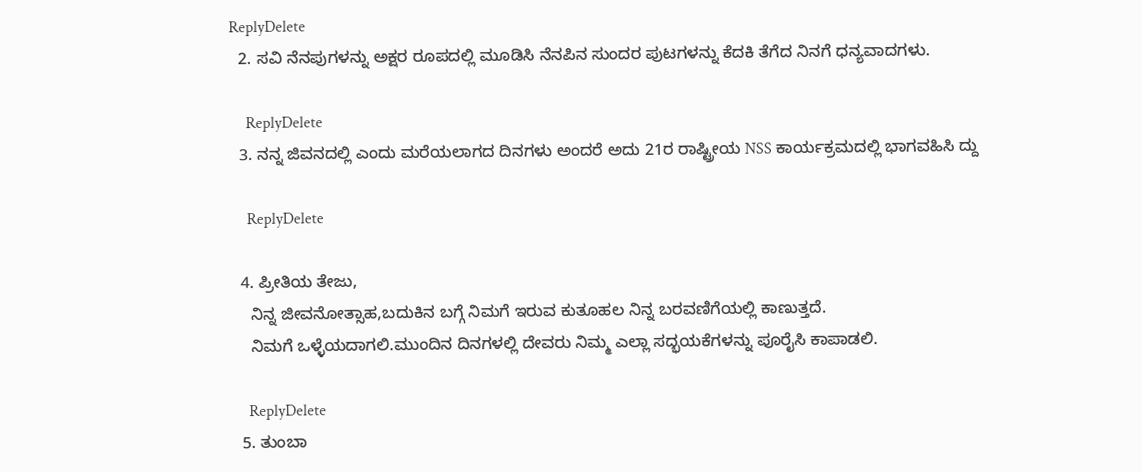ReplyDelete
  2. ಸವಿ ನೆನಪುಗಳನ್ನು ಅಕ್ಷರ ರೂಪದಲ್ಲಿ ಮೂಡಿಸಿ ನೆನಪಿನ ಸುಂದರ ಪುಟಗಳನ್ನು ಕೆದಕಿ ತೆಗೆದ ನಿನಗೆ ಧನ್ಯವಾದಗಳು.

    ReplyDelete
  3. ನನ್ನ ಜಿವನದಲ್ಲಿ ಎಂದು ಮರೆಯಲಾಗದ ದಿನಗಳು ಅಂದರೆ ಅದು 21ರ ರಾಷ್ಟ್ರೀಯ NSS ಕಾರ್ಯಕ್ರಮದಲ್ಲಿ ಭಾಗವಹಿಸಿ ದ್ದು

    ReplyDelete

  4. ಪ್ರೀತಿಯ ತೇಜು,
    ನಿನ್ನ ಜೀವನೋತ್ಸಾಹ,ಬದುಕಿನ ಬಗ್ಗೆ ನಿಮಗೆ ಇರುವ ಕುತೂಹಲ ನಿನ್ನ ಬರವಣಿಗೆಯಲ್ಲಿ ಕಾಣುತ್ತದೆ.
    ನಿಮಗೆ ಒಳ್ಳೆಯದಾಗಲಿ.ಮುಂದಿನ ದಿನಗಳಲ್ಲಿ ದೇವರು ನಿಮ್ಮ ಎಲ್ಲಾ ಸದ್ಭಯಕೆಗಳನ್ನು ಪೂರೈಸಿ ಕಾಪಾಡಲಿ.

    ReplyDelete
  5. ತುಂಬಾ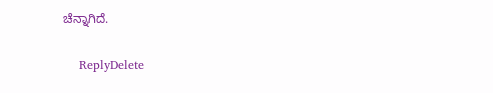ಚೆನ್ನಾಗಿದೆ.

    ReplyDelete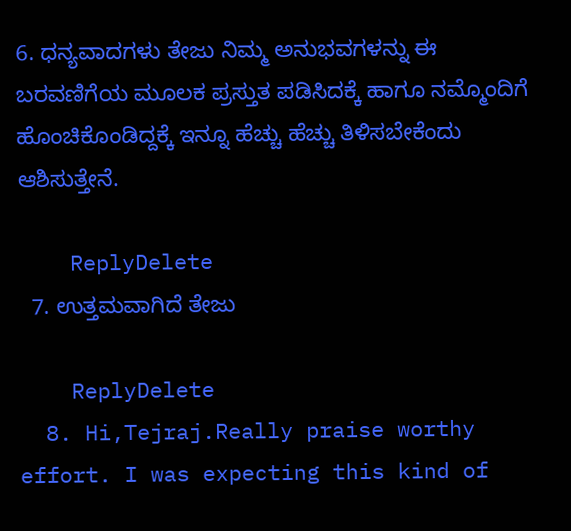6. ಧನ್ಯವಾದಗಳು ತೇಜು ನಿಮ್ಮ ಅನುಭವಗಳನ್ನು ಈ ಬರವಣಿಗೆಯ ಮೂಲಕ ಪ್ರಸ್ತುತ ಪಡಿಸಿದಕ್ಕೆ ಹಾಗೂ ನಮ್ಮೊಂದಿಗೆ ಹೊಂಚಿಕೊಂಡಿದ್ದಕ್ಕೆ ಇನ್ನೂ ಹೆಚ್ಚು ಹೆಚ್ಚು ತಿಳಿಸಬೇಕೆಂದು ಆಶಿಸುತ್ತೇನೆ.

    ReplyDelete
  7. ಉತ್ತಮವಾಗಿದೆ ತೇಜು

    ReplyDelete
  8. Hi,Tejraj.Really praise worthy effort. I was expecting this kind of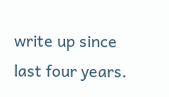write up since last four years.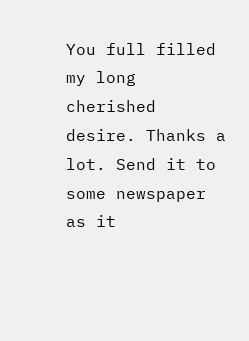You full filled my long cherished desire. Thanks a lot. Send it to some newspaper as it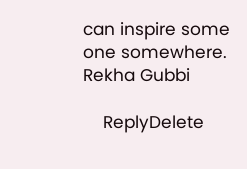can inspire some one somewhere. Rekha Gubbi

    ReplyDelete